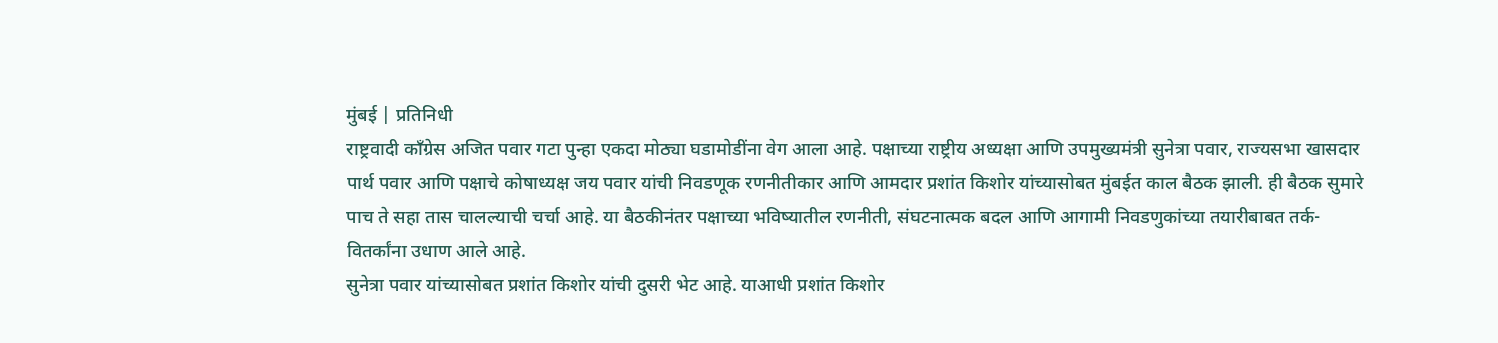मुंबई | प्रतिनिधी
राष्ट्रवादी काँग्रेस अजित पवार गटा पुन्हा एकदा मोठ्या घडामोडींना वेग आला आहे. पक्षाच्या राष्ट्रीय अध्यक्षा आणि उपमुख्यमंत्री सुनेत्रा पवार, राज्यसभा खासदार पार्थ पवार आणि पक्षाचे कोषाध्यक्ष जय पवार यांची निवडणूक रणनीतीकार आणि आमदार प्रशांत किशोर यांच्यासोबत मुंबईत काल बैठक झाली. ही बैठक सुमारे पाच ते सहा तास चालल्याची चर्चा आहे. या बैठकीनंतर पक्षाच्या भविष्यातील रणनीती, संघटनात्मक बदल आणि आगामी निवडणुकांच्या तयारीबाबत तर्क-वितर्कांना उधाण आले आहे.
सुनेत्रा पवार यांच्यासोबत प्रशांत किशोर यांची दुसरी भेट आहे. याआधी प्रशांत किशोर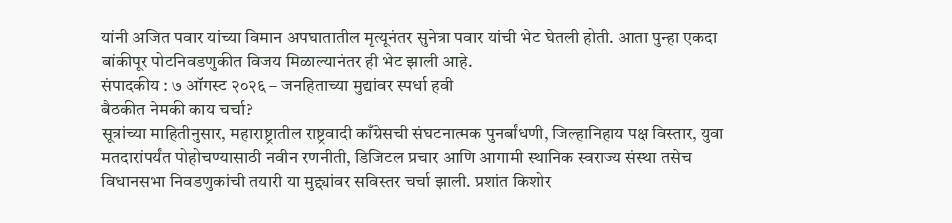यांनी अजित पवार यांच्या विमान अपघातातील मृत्यूनंतर सुनेत्रा पवार यांची भेट घेतली होती. आता पुन्हा एकदा बांकीपूर पोटनिवडणुकीत विजय मिळाल्यानंतर ही भेट झाली आहे.
संपादकीय : ७ ऑगस्ट २०२६ – जनहिताच्या मुद्यांवर स्पर्धा हवी
बैठकीत नेमकी काय चर्चा?
सूत्रांच्या माहितीनुसार, महाराष्ट्रातील राष्ट्रवादी काँग्रेसची संघटनात्मक पुनर्बांधणी, जिल्हानिहाय पक्ष विस्तार, युवा मतदारांपर्यंत पोहोचण्यासाठी नवीन रणनीती, डिजिटल प्रचार आणि आगामी स्थानिक स्वराज्य संस्था तसेच विधानसभा निवडणुकांची तयारी या मुद्द्यांवर सविस्तर चर्चा झाली. प्रशांत किशोर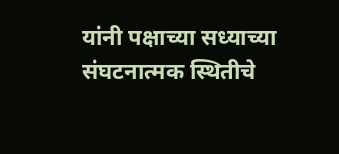यांनी पक्षाच्या सध्याच्या संघटनात्मक स्थितीचे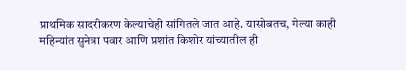प्राथमिक सादरीकरण केल्याचेही सांगितले जात आहे. यासोबतच, गेल्या काही महिन्यांत सुनेत्रा पवार आणि प्रशांत किशोर यांच्यातील ही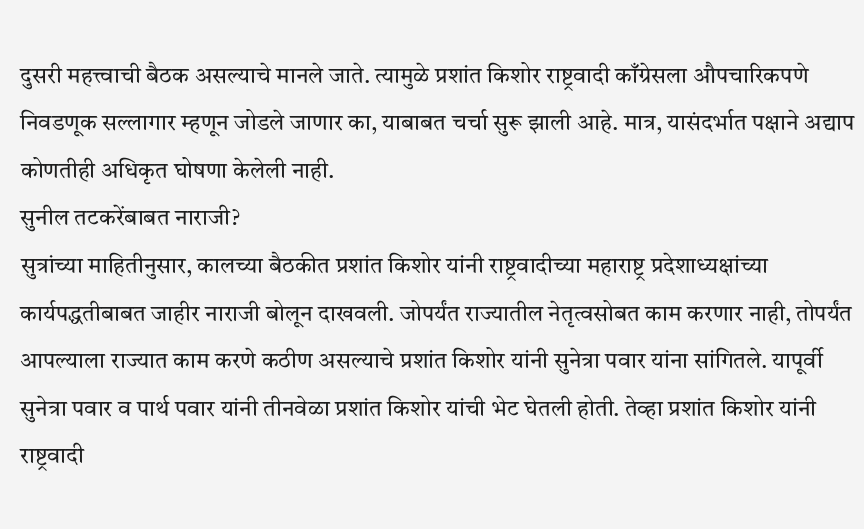दुसरी महत्त्वाची बैठक असल्याचे मानले जाते. त्यामुळे प्रशांत किशोर राष्ट्रवादी काँग्रेसला औपचारिकपणे निवडणूक सल्लागार म्हणून जोडले जाणार का, याबाबत चर्चा सुरू झाली आहे. मात्र, यासंदर्भात पक्षाने अद्याप कोणतीही अधिकृत घोषणा केलेली नाही.
सुनील तटकरेंबाबत नाराजी?
सुत्रांच्या माहितीनुसार, कालच्या बैठकीत प्रशांत किशोर यांनी राष्ट्रवादीच्या महाराष्ट्र प्रदेशाध्यक्षांच्या कार्यपद्धतीबाबत जाहीर नाराजी बोलून दाखवली. जोपर्यंत राज्यातील नेतृत्वसोबत काम करणार नाही, तोपर्यंत आपल्याला राज्यात काम करणे कठीण असल्याचे प्रशांत किशोर यांनी सुनेत्रा पवार यांना सांगितले. यापूर्वी सुनेत्रा पवार व पार्थ पवार यांनी तीनवेळा प्रशांत किशोर यांची भेट घेतली होती. तेव्हा प्रशांत किशोर यांनी राष्ट्रवादी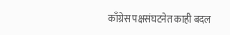काँग्रेस पक्षसंघटनेत काही बदल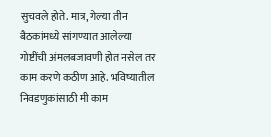सुचवले होते. मात्र, गेल्या तीन बैठकांमध्ये सांगण्यात आलेल्या गोष्टींची अंमलबजावणी होत नसेल तर काम करणे कठीण आहे. भविष्यातील निवडणुकांसाठी मी काम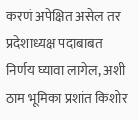करणं अपेक्षित असेल तर प्रदेशाध्यक्ष पदाबाबत निर्णय घ्यावा लागेल, अशी ठाम भूमिका प्रशांत किशोर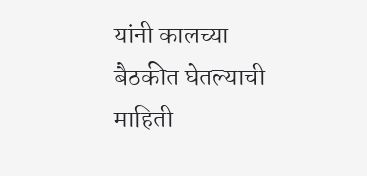यांनी कालच्या बैठकीत घेतल्याची माहिती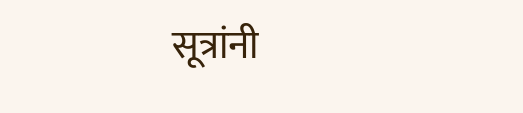सूत्रांनी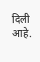दिली आहे.